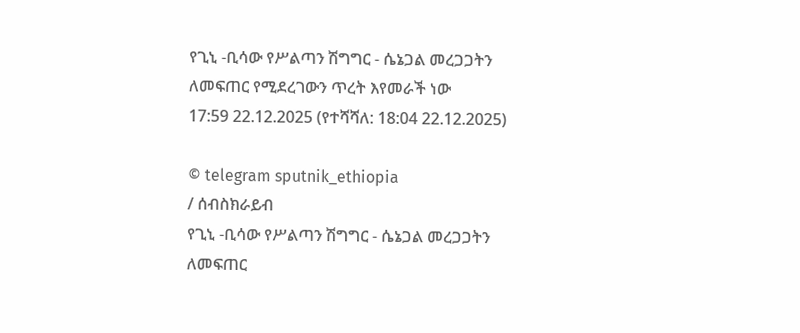የጊኒ -ቢሳው የሥልጣን ሽግግር - ሴኔጋል መረጋጋትን ለመፍጠር የሚደረገውን ጥረት እየመራች ነው
17:59 22.12.2025 (የተሻሻለ: 18:04 22.12.2025)

© telegram sputnik_ethiopia
/ ሰብስክራይብ
የጊኒ -ቢሳው የሥልጣን ሽግግር - ሴኔጋል መረጋጋትን ለመፍጠር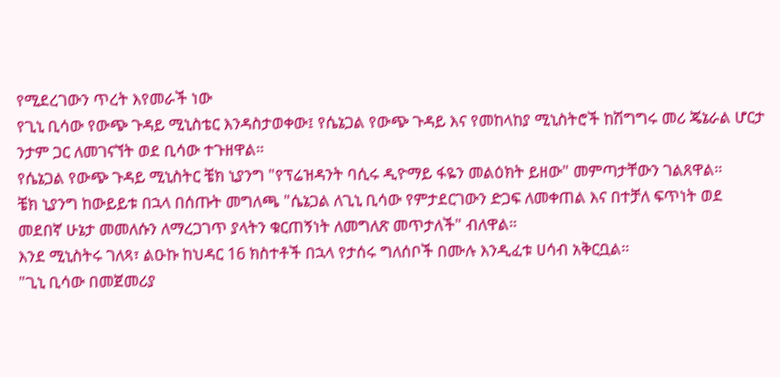የሚደረገውን ጥረት እየመራች ነው
የጊኒ ቢሳው የውጭ ጉዳይ ሚኒስቴር እንዳስታወቀው፤ የሴኔጋል የውጭ ጉዳይ እና የመከላከያ ሚኒስትሮች ከሽግግሩ መሪ ጄኔራል ሆርታ ንታም ጋር ለመገናኘት ወደ ቢሳው ተጉዘዋል።
የሴኔጋል የውጭ ጉዳይ ሚኒስትር ቼክ ኒያንግ "የፕሬዝዳንት ባሲሩ ዲዮማይ ፋዬን መልዕክት ይዘው" መምጣታቸውን ገልጸዋል።
ቼክ ኒያንግ ከውይይቱ በኋላ በሰጡት መግለጫ "ሴኔጋል ለጊኒ ቢሳው የምታደርገውን ድጋፍ ለመቀጠል እና በተቻለ ፍጥነት ወደ መደበኛ ሁኔታ መመለሱን ለማረጋገጥ ያላትን ቁርጠኝነት ለመግለጽ መጥታለች" ብለዋል።
እንደ ሚኒስትሩ ገለጻ፣ ልዑኩ ከህዳር 16 ክስተቶች በኋላ የታሰሩ ግለሰቦች በሙሉ እንዲፈቱ ሀሳብ አቅርቧል።
"ጊኒ ቢሳው በመጀመሪያ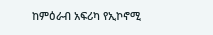ከምዕራብ አፍሪካ የኢኮኖሚ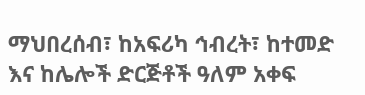ማህበረሰብ፣ ከአፍሪካ ኅብረት፣ ከተመድ እና ከሌሎች ድርጅቶች ዓለም አቀፍ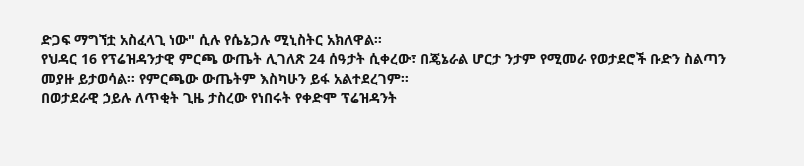ድጋፍ ማግኘቷ አስፈላጊ ነው" ሲሉ የሴኔጋሉ ሚኒስትር አክለዋል።
የህዳር 16 የፕሬዝዳንታዊ ምርጫ ውጤት ሊገለጽ 24 ሰዓታት ሲቀረው፣ በጄኔራል ሆርታ ንታም የሚመራ የወታደሮች ቡድን ስልጣን መያዙ ይታወሳል። የምርጫው ውጤትም እስካሁን ይፋ አልተደረገም።
በወታደራዊ ኃይሉ ለጥቂት ጊዜ ታስረው የነበሩት የቀድሞ ፕሬዝዳንት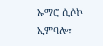ኡማሮ ሲሶኮ ኢምባሎ፣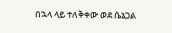በኋላ ላይ ተለቅቀው ወደ ሴኔጋል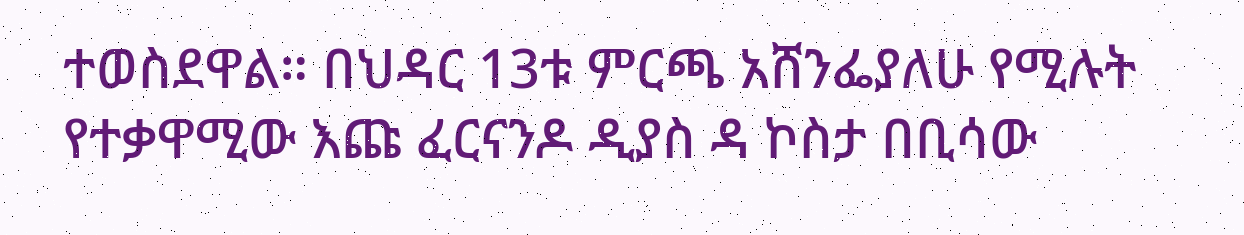ተወስደዋል። በህዳር 13ቱ ምርጫ አሸንፌያለሁ የሚሉት የተቃዋሚው እጩ ፈርናንዶ ዲያስ ዳ ኮስታ በቢሳው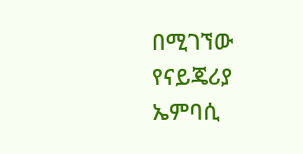በሚገኘው የናይጄሪያ ኤምባሲ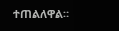ተጠልለዋል።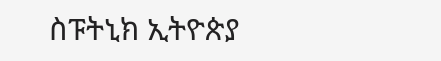ስፑትኒክ ኢትዮጵያ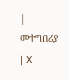| መተግበሪያ | X